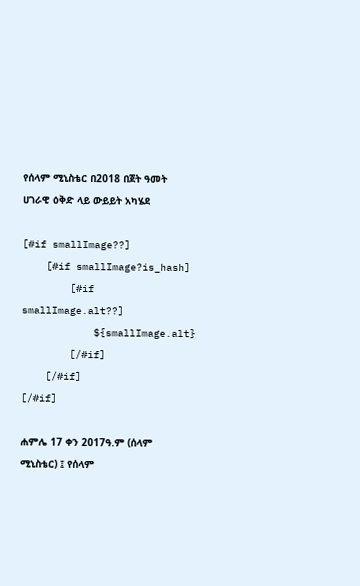የሰላም ሚኒስቴር በ2018 በጀት ዓመት ሀገራዊ ዕቅድ ላይ ውይይት አካሄደ

[#if smallImage??]
    [#if smallImage?is_hash]
        [#if smallImage.alt??]
            ${smallImage.alt}
        [/#if]
    [/#if]
[/#if]

ሐምሌ 17 ቀን 2017ዓ.ም (ሰላም ሚኒስቴር) ፤ የሰላም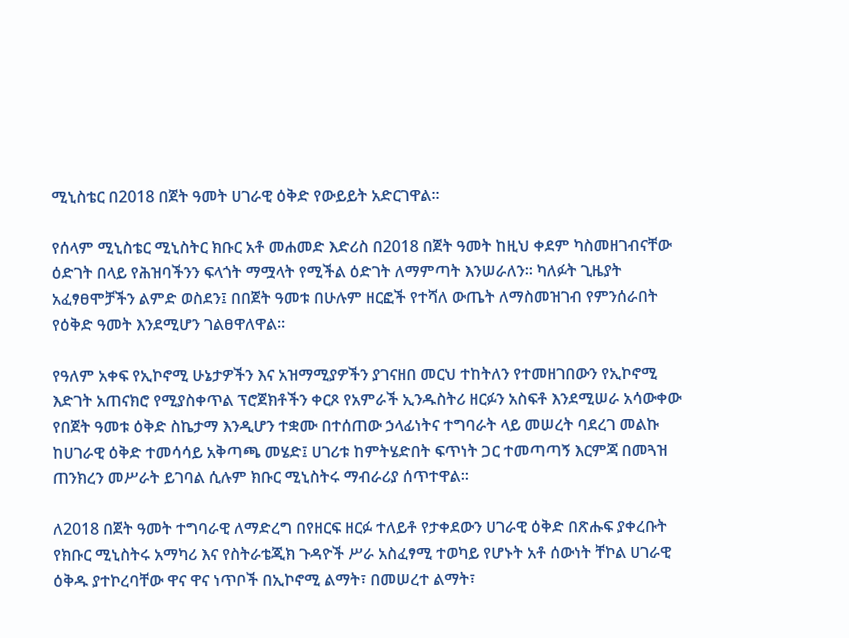ሚኒስቴር በ2018 በጀት ዓመት ሀገራዊ ዕቅድ የውይይት አድርገዋል፡፡

የሰላም ሚኒስቴር ሚኒስትር ክቡር አቶ መሐመድ እድሪስ በ2018 በጀት ዓመት ከዚህ ቀደም ካስመዘገብናቸው ዕድገት በላይ የሕዝባችንን ፍላጎት ማሟላት የሚችል ዕድገት ለማምጣት እንሠራለን፡፡ ካለፉት ጊዜያት አፈፃፀሞቻችን ልምድ ወስደን፤ በበጀት ዓመቱ በሁሉም ዘርፎች የተሻለ ውጤት ለማስመዝገብ የምንሰራበት የዕቅድ ዓመት እንደሚሆን ገልፀዋለዋል።

የዓለም አቀፍ የኢኮኖሚ ሁኔታዎችን እና አዝማሚያዎችን ያገናዘበ መርህ ተከትለን የተመዘገበውን የኢኮኖሚ እድገት አጠናክሮ የሚያስቀጥል ፕሮጀክቶችን ቀርጾ የአምራች ኢንዱስትሪ ዘርፉን አስፍቶ እንደሚሠራ አሳውቀው የበጀት ዓመቱ ዕቅድ ስኬታማ እንዲሆን ተቋሙ በተሰጠው ኃላፊነትና ተግባራት ላይ መሠረት ባደረገ መልኩ ከሀገራዊ ዕቅድ ተመሳሳይ አቅጣጫ መሄድ፤ ሀገሪቱ ከምትሄድበት ፍጥነት ጋር ተመጣጣኝ እርምጃ በመጓዝ ጠንክረን መሥራት ይገባል ሲሉም ክቡር ሚኒስትሩ ማብራሪያ ሰጥተዋል፡፡

ለ2018 በጀት ዓመት ተግባራዊ ለማድረግ በየዘርፍ ዘርፉ ተለይቶ የታቀደውን ሀገራዊ ዕቅድ በጽሑፍ ያቀረቡት የክቡር ሚኒስትሩ አማካሪ እና የስትራቴጂክ ጉዳዮች ሥራ አስፈፃሚ ተወካይ የሆኑት አቶ ሰውነት ቸኮል ሀገራዊ ዕቅዱ ያተኮረባቸው ዋና ዋና ነጥቦች በኢኮኖሚ ልማት፣ በመሠረተ ልማት፣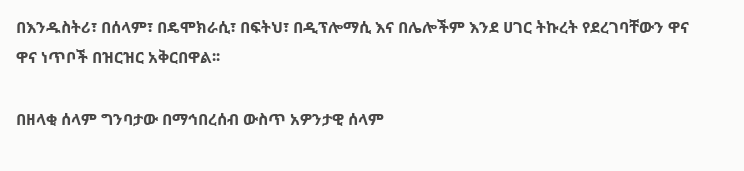በእንዱስትሪ፣ በሰላም፣ በዴሞክራሲ፣ በፍትህ፣ በዲፕሎማሲ እና በሌሎችም እንደ ሀገር ትኩረት የደረገባቸውን ዋና ዋና ነጥቦች በዝርዝር አቅርበዋል፡፡

በዘላቂ ሰላም ግንባታው በማኅበረሰብ ውስጥ አዎንታዊ ሰላም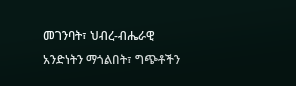መገንባት፣ ህብረ-ብሔራዊ አንድነትን ማጎልበት፣ ግጭቶችን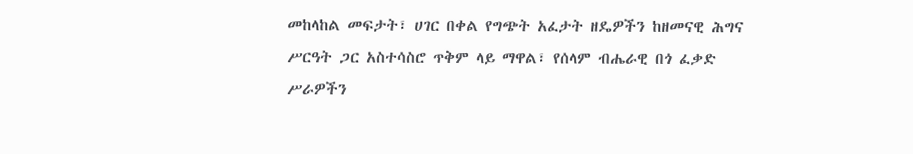መከላከል መፍታት፣ ሀገር በቀል የግጭት አፈታት ዘዴዎችን ከዘመናዊ ሕግና ሥርዓት ጋር አስተሳስሮ ጥቅም ላይ ማዋል፣ የሰላም ብሔራዊ በጎ ፈቃድ ሥራዎችን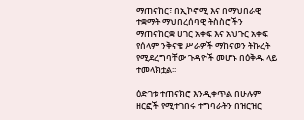ማጠናከር፣ በኢኮኖሚ እና በማህበራዊ ተቋማት ማህበረሰባዊ ትስስሮችን ማጠናከርቋ ሀገር አቀፍ እና አህጉር አቀፍ የሰላም ንቅናቄ ሥራዎች ማከናወን ትኩረት የሚደረግባቸው ጉዳዮች መሆኑ በዕቅዱ ላይ ተመላክቷል፡፡

ዕድገቱ ተጠናክሮ እንዲቀጥል በሁሉም ዘርፎች የሚተገበሩ ተግባራትን በዝርዝር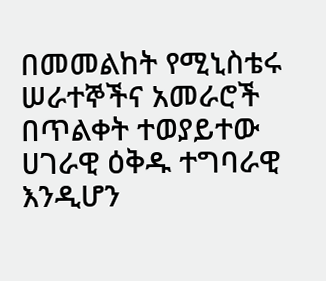በመመልከት የሚኒስቴሩ ሠራተኞችና አመራሮች በጥልቀት ተወያይተው ሀገራዊ ዕቅዱ ተግባራዊ እንዲሆን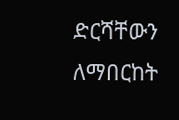ድርሻቸውን ለማበርከት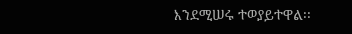እንደሚሠሩ ተወያይተዋል፡፡